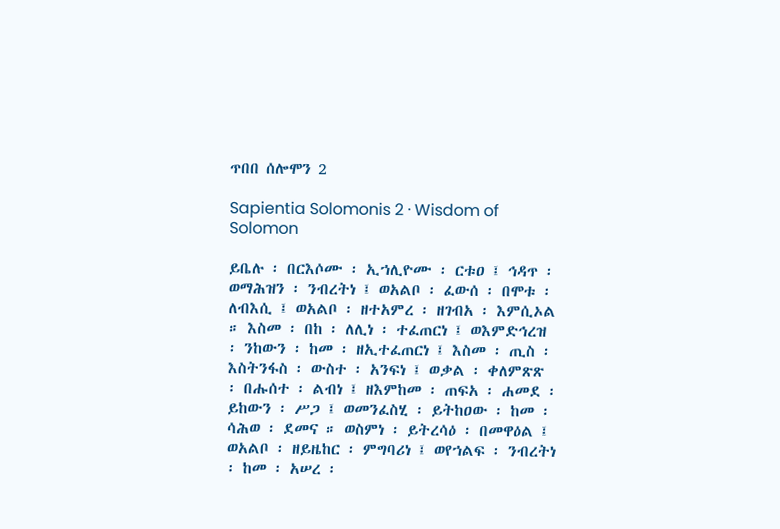ጥበበ ሰሎሞን 2

Sapientia Solomonis 2 · Wisdom of Solomon

ይቤሉ ፡ በርእሶሙ ፡ ኢኀሊዮሙ ፡ ርቱዐ ፤ ኅዳጥ ፡ ወማሕዝን ፡ ንብረትነ ፤ ወአልቦ ፡ ፈውሰ ፡ በሞቱ ፡ ለብእሲ ፤ ወአልቦ ፡ ዘተአምረ ፡ ዘገብአ ፡ እምሲኦል ። እስመ ፡ በከ ፡ ለሊነ ፡ ተፈጠርነ ፤ ወእምድኅረዝ ፡ ንከውን ፡ ከመ ፡ ዘኢተፈጠርነ ፤ እስመ ፡ ጢስ ፡ እስትንፋስ ፡ ውስተ ፡ አንፍነ ፤ ወቃል ፡ ቀለምጽጽ ፡ በሑሰተ ፡ ልብነ ፤ ዘእምከመ ፡ ጠፍአ ፡ ሐመደ ፡ ይከውን ፡ ሥጋ ፤ ወመንፈስሂ ፡ ይትከዐው ፡ ከመ ፡ ሳሕወ ፡ ደመና ። ወስምነ ፡ ይትረሳዕ ፡ በመዋዕል ፤ ወአልቦ ፡ ዘይዜከር ፡ ምግባሪነ ፤ ወየኀልፍ ፡ ንብረትነ ፡ ከመ ፡ አሠረ ፡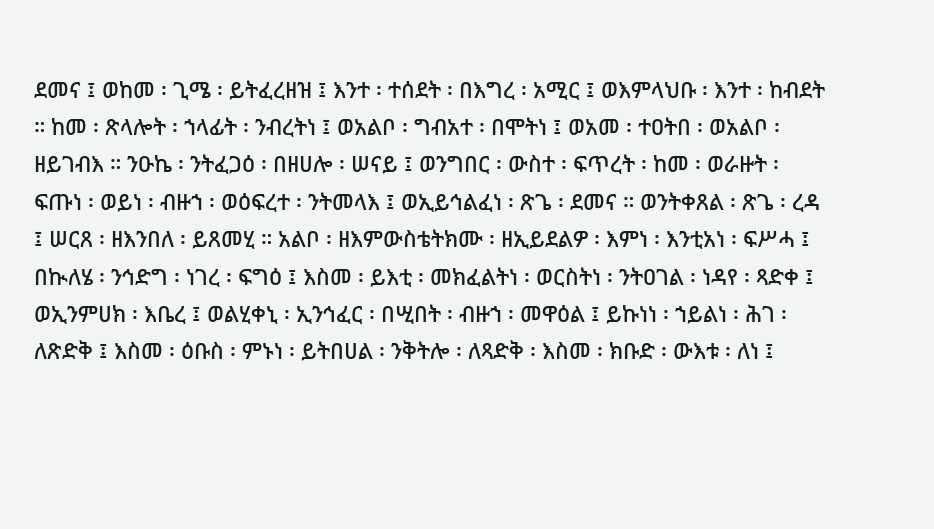ደመና ፤ ወከመ ፡ ጊሜ ፡ ይትፈረዘዝ ፤ እንተ ፡ ተሰደት ፡ በእግረ ፡ አሚር ፤ ወእምላህቡ ፡ እንተ ፡ ከብደት ። ከመ ፡ ጽላሎት ፡ ኀላፊት ፡ ንብረትነ ፤ ወአልቦ ፡ ግብአተ ፡ በሞትነ ፤ ወአመ ፡ ተዐትበ ፡ ወአልቦ ፡ ዘይገብእ ። ንዑኬ ፡ ንትፈጋዕ ፡ በዘሀሎ ፡ ሠናይ ፤ ወንግበር ፡ ውስተ ፡ ፍጥረት ፡ ከመ ፡ ወራዙት ፡ ፍጡነ ፡ ወይነ ፡ ብዙኀ ፡ ወዕፍረተ ፡ ንትመላእ ፤ ወኢይኅልፈነ ፡ ጽጌ ፡ ደመና ። ወንትቀጸል ፡ ጽጌ ፡ ረዳ ፤ ሠርጸ ፡ ዘእንበለ ፡ ይጸመሂ ። አልቦ ፡ ዘእምውስቴትክሙ ፡ ዘኢይደልዎ ፡ እምነ ፡ እንቲአነ ፡ ፍሥሓ ፤ በኲለሄ ፡ ንኅድግ ፡ ነገረ ፡ ፍግዕ ፤ እስመ ፡ ይእቲ ፡ መክፈልትነ ፡ ወርስትነ ፡ ንትዐገል ፡ ነዳየ ፡ ጻድቀ ፤ ወኢንምሀክ ፡ እቤረ ፤ ወልሂቀኒ ፡ ኢንኅፈር ፡ በሢበት ፡ ብዙኀ ፡ መዋዕል ፤ ይኩነነ ፡ ኀይልነ ፡ ሕገ ፡ ለጽድቅ ፤ እስመ ፡ ዕቡስ ፡ ምኑነ ፡ ይትበሀል ፡ ንቅትሎ ፡ ለጻድቅ ፡ እስመ ፡ ክቡድ ፡ ውእቱ ፡ ለነ ፤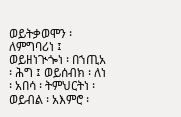ወይትቃወሞን ፡ ለምግባሪነ ፤ ወይዘነጒጐነ ፡ በኀጢአ ፡ ሕግ ፤ ወይሰብክ ፡ ለነ ፡ አበሳ ፡ ትምህርትነ ፡ ወይብል ፡ አእምሮ ፡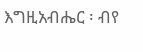እግዚአብሔር ፡ ብየ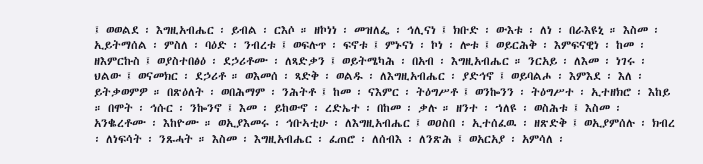፤ ወወልደ ፡ እግዚአብሔር ፡ ይብል ፡ ርእሶ ። ዘኮነነ ፡ መዝለፌ ፡ ኅሊናነ ፤ ክቡድ ፡ ውእቱ ፡ ለነ ፡ በራእዩኒ ። እስመ ፡ ኢይትማሰል ፡ ምስለ ፡ ባዕድ ፡ ንብረቱ ፤ ወፍሉጥ ፡ ፍኖቱ ፤ ምኑናነ ፡ ኮነ ፡ ሎቱ ፤ ወይርሕቅ ፡ እምፍናዊነ ፡ ከመ ፡ ዘእምርኩስ ፤ ወያስተበፅዕ ፡ ደኃሪቶሙ ፡ ለጻድቃን ፤ ወይትሜካሕ ፡ በአብ ፡ እግዚአብሔር ። ንርአይ ፡ ለእመ ፡ ነገሩ ፡ ህልው ፤ ወናመክር ፡ ደኃሪቶ ። ወእመሰ ፡ ጻድቅ ፡ ወልዱ ፡ ለእግዚአብሔር ፡ ያድኅኖ ፤ ወይባልሖ ፡ እምእደ ፡ እለ ፡ ይትቃወምዎ ። በጽዕለት ፡ ወበሕማም ፡ ንሕትቶ ፤ ከመ ፡ ናእምር ፡ ትዕግሥቶ ፤ ወንኰንን ፡ ትዕግሥተ ፡ ኢተዘክሮ ፡ እከይ ። በሞት ፡ ኅሱር ፡ ንኰንኖ ፤ እመ ፡ ይከውኖ ፡ ረድኤተ ፡ በከመ ፡ ቃሉ ። ዘንተ ፡ ኀለዩ ፡ ወስሕቱ ፤ እስመ ፡ አንቈረቶሙ ፡ እከዮሙ ። ወኢያእመሩ ፡ ኅቡኣቲሁ ፡ ለእግዚአብሔር ፤ ወዐስበ ፡ ኢተሰፈዉ ፡ ዘጽድቅ ፤ ወኢያምሰሉ ፡ ክብረ ፡ ለነፍሳት ፡ ንጹሓት ። እስመ ፡ እግዚአብሔር ፡ ፈጠሮ ፡ ለሰብእ ፡ ለንጽሕ ፤ ወአርአያ ፡ አምሳለ ፡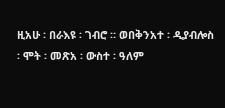ዚአሁ ፡ በራእዩ ፡ ገብሮ ። ወበቅንአተ ፡ ዲያብሎስ ፡ ሞት ፡ መጽአ ፡ ውስተ ፡ ዓለም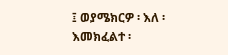፤ ወያሜክርዎ ፡ እለ ፡ እመክፈልተ ፡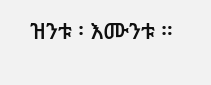ዝንቱ ፡ እሙንቱ ።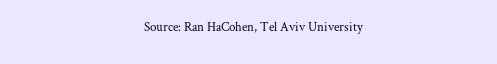Source: Ran HaCohen, Tel Aviv University